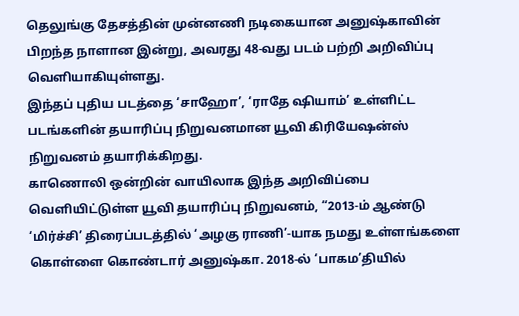தெலுங்கு தேசத்தின் முன்னணி நடிகையான அனுஷ்காவின் பிறந்த நாளான இன்று, அவரது 48-வது படம் பற்றி அறிவிப்பு வெளியாகியுள்ளது.
இந்தப் புதிய படத்தை ‘சாஹோ’, ‘ராதே ஷியாம்’ உள்ளிட்ட படங்களின் தயாரிப்பு நிறுவனமான யூவி கிரியேஷன்ஸ் நிறுவனம் தயாரிக்கிறது.
காணொலி ஒன்றின் வாயிலாக இந்த அறிவிப்பை வெளியிட்டுள்ள யூவி தயாரிப்பு நிறுவனம், “2013-ம் ஆண்டு ‘மிர்ச்சி’ திரைப்படத்தில் ‘அழகு ராணி’-யாக நமது உள்ளங்களை கொள்ளை கொண்டார் அனுஷ்கா. 2018-ல் ‘பாகம’தியில்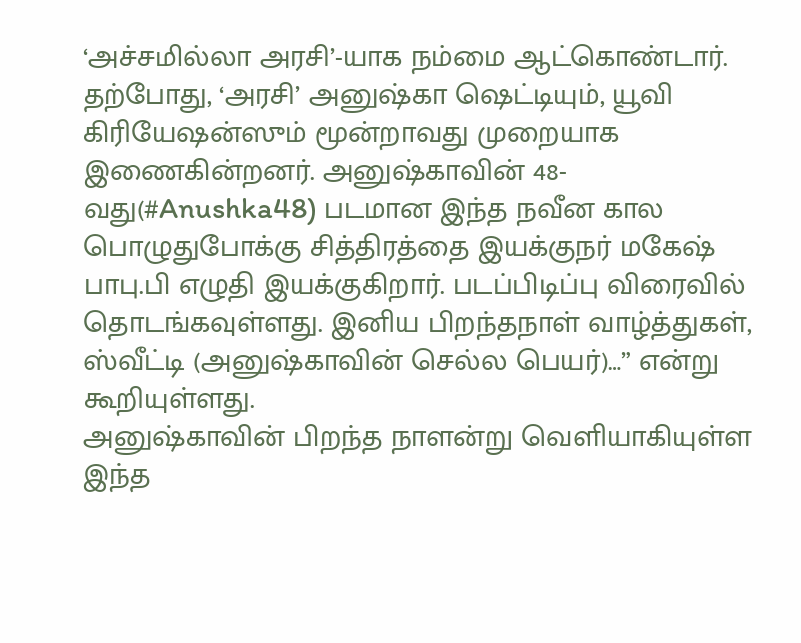‘அச்சமில்லா அரசி’-யாக நம்மை ஆட்கொண்டார்.
தற்போது, ‘அரசி’ அனுஷ்கா ஷெட்டியும், யூவி கிரியேஷன்ஸும் மூன்றாவது முறையாக இணைகின்றனர். அனுஷ்காவின் 48-வது(#Anushka48) படமான இந்த நவீன கால பொழுதுபோக்கு சித்திரத்தை இயக்குநர் மகேஷ் பாபு.பி எழுதி இயக்குகிறார். படப்பிடிப்பு விரைவில் தொடங்கவுள்ளது. இனிய பிறந்தநாள் வாழ்த்துகள், ஸ்வீட்டி (அனுஷ்காவின் செல்ல பெயர்)…” என்று கூறியுள்ளது.
அனுஷ்காவின் பிறந்த நாளன்று வெளியாகியுள்ள இந்த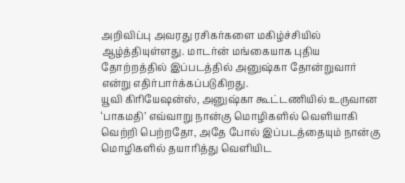அறிவிப்பு அவரது ரசிகர்களை மகிழ்ச்சியில் ஆழ்த்தியுள்ளது. மாடர்ன் மங்கையாக புதிய தோற்றத்தில் இப்படத்தில் அனுஷ்கா தோன்றுவார் என்று எதிர்பார்க்கப்படுகிறது.
யூவி கிரியேஷன்ஸ், அனுஷ்கா கூட்டணியில் உருவான ‘பாகமதி’ எவ்வாறு நான்கு மொழிகளில் வெளியாகி வெற்றி பெற்றதோ, அதே போல் இப்படத்தையும் நான்கு மொழிகளில் தயாரித்து வெளியிட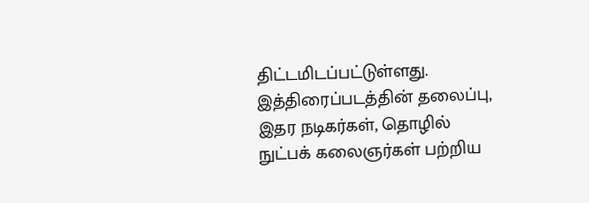திட்டமிடப்பட்டுள்ளது.
இத்திரைப்படத்தின் தலைப்பு, இதர நடிகர்கள், தொழில் நுட்பக் கலைஞர்கள் பற்றிய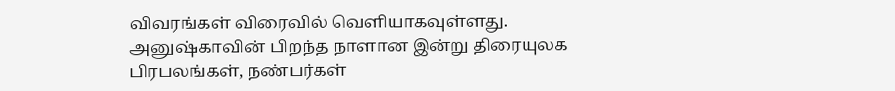விவரங்கள் விரைவில் வெளியாகவுள்ளது.
அனுஷ்காவின் பிறந்த நாளான இன்று திரையுலக பிரபலங்கள், நண்பர்கள்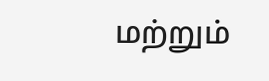மற்றும்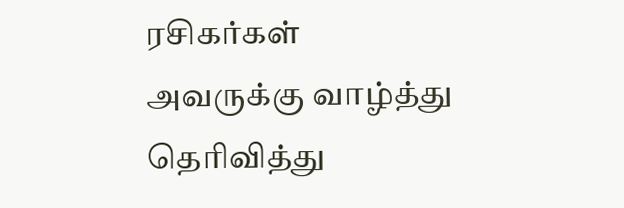ரசிகர்கள் அவருக்கு வாழ்த்து தெரிவித்து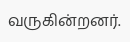வருகின்றனர்.